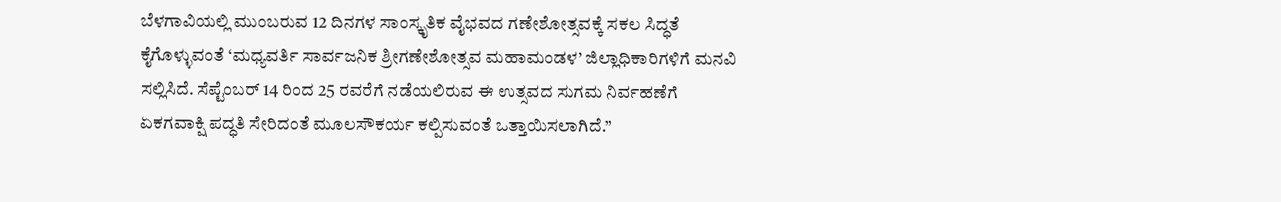ಬೆಳಗಾವಿಯಲ್ಲಿ ಮುಂಬರುವ 12 ದಿನಗಳ ಸಾಂಸ್ಕೃತಿಕ ವೈಭವದ ಗಣೇಶೋತ್ಸವಕ್ಕೆ ಸಕಲ ಸಿದ್ಧತೆ ಕೈಗೊಳ್ಳುವಂತೆ ‘ಮಧ್ಯವರ್ತಿ ಸಾರ್ವಜನಿಕ ಶ್ರೀಗಣೇಶೋತ್ಸವ ಮಹಾಮಂಡಳ’ ಜಿಲ್ಲಾಧಿಕಾರಿಗಳಿಗೆ ಮನವಿ ಸಲ್ಲಿಸಿದೆ. ಸೆಪ್ಟೆಂಬರ್ 14 ರಿಂದ 25 ರವರೆಗೆ ನಡೆಯಲಿರುವ ಈ ಉತ್ಸವದ ಸುಗಮ ನಿರ್ವಹಣೆಗೆ ಏಕಗವಾಕ್ಷಿ ಪದ್ಧತಿ ಸೇರಿದಂತೆ ಮೂಲಸೌಕರ್ಯ ಕಲ್ಪಿಸುವಂತೆ ಒತ್ತಾಯಿಸಲಾಗಿದೆ.”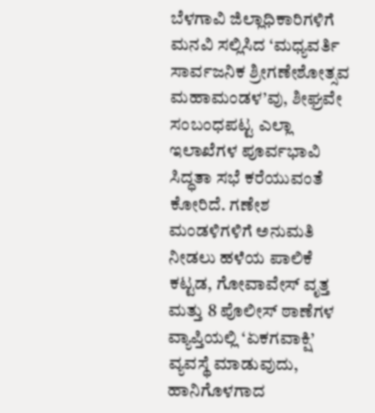ಬೆಳಗಾವಿ ಜಿಲ್ಲಾಧಿಕಾರಿಗಳಿಗೆ ಮನವಿ ಸಲ್ಲಿಸಿದ ‘ಮಧ್ಯವರ್ತಿ ಸಾರ್ವಜನಿಕ ಶ್ರೀಗಣೇಶೋತ್ಸವ ಮಹಾಮಂಡಳ’ವು, ಶೀಘ್ರವೇ ಸಂಬಂಧಪಟ್ಟ ಎಲ್ಲಾ ಇಲಾಖೆಗಳ ಪೂರ್ವಭಾವಿ ಸಿದ್ಧತಾ ಸಭೆ ಕರೆಯುವಂತೆ ಕೋರಿದೆ. ಗಣೇಶ ಮಂಡಳಿಗಳಿಗೆ ಅನುಮತಿ ನೀಡಲು ಹಳೆಯ ಪಾಲಿಕೆ ಕಟ್ಟಡ, ಗೋವಾವೇಸ್ ವೃತ್ತ ಮತ್ತು 8 ಪೊಲೀಸ್ ಠಾಣೆಗಳ ವ್ಯಾಪ್ತಿಯಲ್ಲಿ ‘ಏಕಗವಾಕ್ಷಿ’ ವ್ಯವಸ್ಥೆ ಮಾಡುವುದು, ಹಾನಿಗೊಳಗಾದ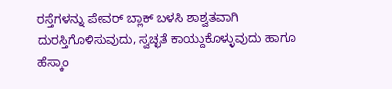ರಸ್ತೆಗಳನ್ನು ಪೇವರ್ ಬ್ಲಾಕ್ ಬಳಸಿ ಶಾಶ್ವತವಾಗಿ ದುರಸ್ತಿಗೊಳಿಸುವುದು, ಸ್ವಚ್ಛತೆ ಕಾಯ್ದುಕೊಳ್ಳುವುದು ಹಾಗೂ ಹೆಸ್ಕಾಂ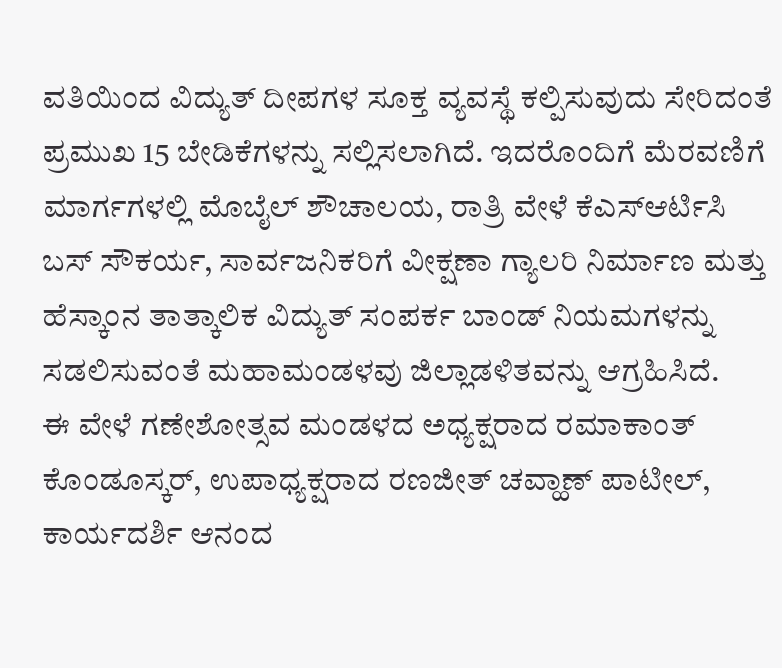ವತಿಯಿಂದ ವಿದ್ಯುತ್ ದೀಪಗಳ ಸೂಕ್ತ ವ್ಯವಸ್ಥೆ ಕಲ್ಪಿಸುವುದು ಸೇರಿದಂತೆ ಪ್ರಮುಖ 15 ಬೇಡಿಕೆಗಳನ್ನು ಸಲ್ಲಿಸಲಾಗಿದೆ. ಇದರೊಂದಿಗೆ ಮೆರವಣಿಗೆ ಮಾರ್ಗಗಳಲ್ಲಿ ಮೊಬೈಲ್ ಶೌಚಾಲಯ, ರಾತ್ರಿ ವೇಳೆ ಕೆಎಸ್ಆರ್ಟಿಸಿ ಬಸ್ ಸೌಕರ್ಯ, ಸಾರ್ವಜನಿಕರಿಗೆ ವೀಕ್ಷಣಾ ಗ್ಯಾಲರಿ ನಿರ್ಮಾಣ ಮತ್ತು ಹೆಸ್ಕಾಂನ ತಾತ್ಕಾಲಿಕ ವಿದ್ಯುತ್ ಸಂಪರ್ಕ ಬಾಂಡ್ ನಿಯಮಗಳನ್ನು ಸಡಲಿಸುವಂತೆ ಮಹಾಮಂಡಳವು ಜಿಲ್ಲಾಡಳಿತವನ್ನು ಆಗ್ರಹಿಸಿದೆ.
ಈ ವೇಳೆ ಗಣೇಶೋತ್ಸವ ಮಂಡಳದ ಅಧ್ಯಕ್ಷರಾದ ರಮಾಕಾಂತ್ ಕೊಂಡೂಸ್ಕರ್, ಉಪಾಧ್ಯಕ್ಷರಾದ ರಣಜೀತ್ ಚವ್ಹಾಣ್ ಪಾಟೀಲ್, ಕಾರ್ಯದರ್ಶಿ ಆನಂದ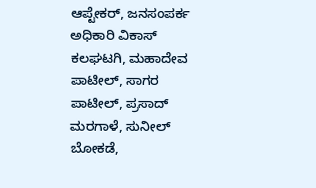ಆಪ್ಟೇಕರ್, ಜನಸಂಪರ್ಕ ಅಧಿಕಾರಿ ವಿಕಾಸ್ ಕಲಘಟಗಿ, ಮಹಾದೇವ ಪಾಟೀಲ್, ಸಾಗರ ಪಾಟೀಲ್, ಪ್ರಸಾದ್ ಮರಗಾಳೆ, ಸುನೀಲ್ ಬೋಕಡೆ,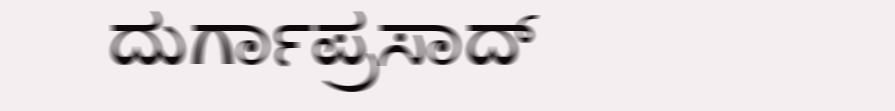ದುರ್ಗಾಪ್ರಸಾದ್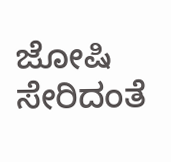ಜೋಷಿ ಸೇರಿದಂತೆ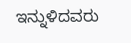ಇನ್ನುಳಿದವರು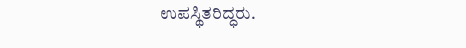ಉಪಸ್ಥಿತರಿದ್ಧರು.